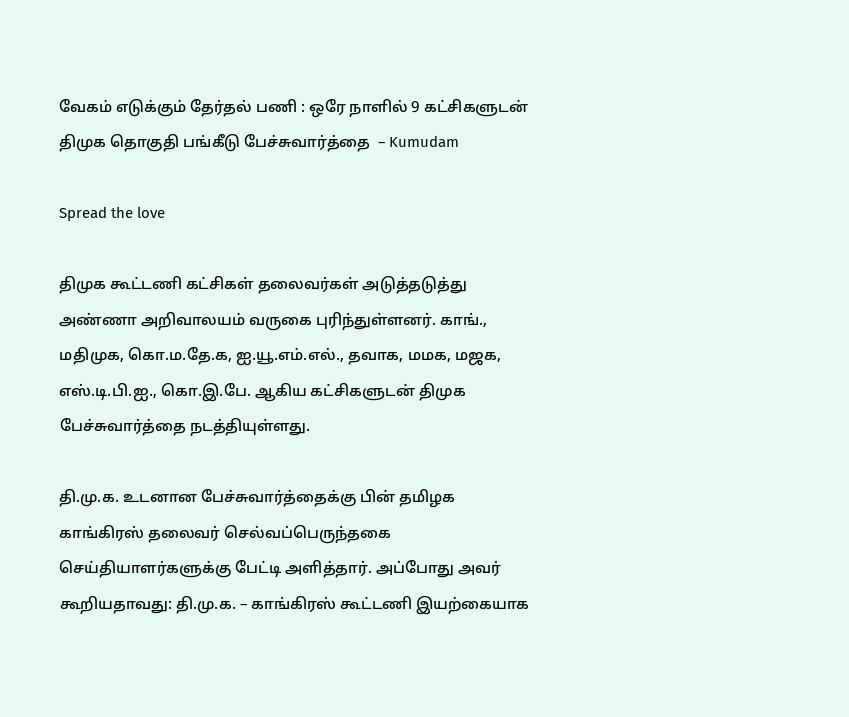வேகம் எடுக்கும் தேர்தல் பணி : ஒரே நாளில் 9 கட்சிகளுடன் திமுக தொகுதி பங்கீடு பேச்சுவார்த்தை  – Kumudam

Spread the love

திமுக கூட்டணி கட்சிகள் தலைவர்கள் அடுத்தடுத்து அண்ணா அறிவாலயம் வருகை புரிந்துள்ளனர். காங்., மதிமுக, கொ.ம.தே.க, ஐ.யூ.எம்.எல்., தவாக, மமக, மஜக, எஸ்.டி.பி.ஐ., கொ.இ.பே. ஆகிய கட்சிகளுடன் திமுக பேச்சுவார்த்தை நடத்தியுள்ளது.

தி.மு.க. உடனான பேச்சுவார்த்தைக்கு பின் தமிழக காங்கிரஸ் தலைவர் செல்வப்பெருந்தகை செய்தியாளர்களுக்கு பேட்டி அளித்தார். அப்போது அவர் கூறியதாவது: தி.மு.க. – காங்கிரஸ் கூட்டணி இயற்கையாக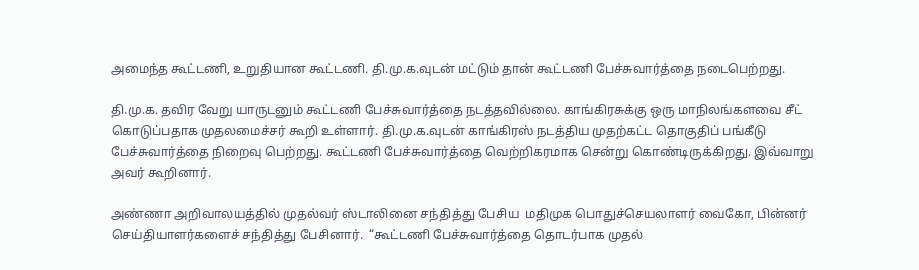அமைந்த கூட்டணி, உறுதியான கூட்டணி. தி.மு.க.வுடன் மட்டும் தான் கூட்டணி பேச்சுவார்த்தை நடைபெற்றது.

தி.மு.க. தவிர வேறு யாருடனும் கூட்டணி பேச்சுவார்த்தை நடத்தவில்லை. காங்கிரசுக்கு ஒரு மாநிலங்களவை சீட் கொடுப்பதாக முதலமைச்சர் கூறி உள்ளார். தி.மு.க.வுடன் காங்கிரஸ் நடத்திய முதற்கட்ட தொகுதிப் பங்கீடு பேச்சுவார்த்தை நிறைவு பெற்றது. கூட்டணி பேச்சுவார்த்தை வெற்றிகரமாக சென்று கொண்டிருக்கிறது. இவ்வாறு அவர் கூறினார்.

அண்ணா அறிவாலயத்தில் முதல்வர் ஸ்டாலினை சந்தித்து பேசிய  மதிமுக பொதுச்செயலாளர் வைகோ, பின்னர் செய்தியாளர்களைச் சந்தித்து பேசினார்.  “கூட்டணி பேச்சுவார்த்தை தொடர்பாக முதல்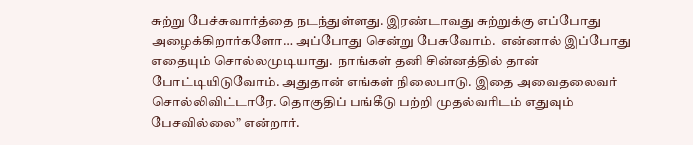சுற்று பேச்சுவார்த்தை நடந்துள்ளது. இரண்டாவது சுற்றுக்கு எப்போது அழைக்கிறார்களோ… அப்போது சென்று பேசுவோம்.  என்னால் இப்போது எதையும் சொல்லமுடியாது.  நாங்கள் தனி சின்னத்தில் தான் போட்டியிடுவோம். அதுதான் எங்கள் நிலைபாடு. இதை அவைதலைவர் சொல்லிவிட்டாரே. தொகுதிப் பங்கீடு பற்றி முதல்வரிடம் எதுவும் பேசவில்லை” என்றார்.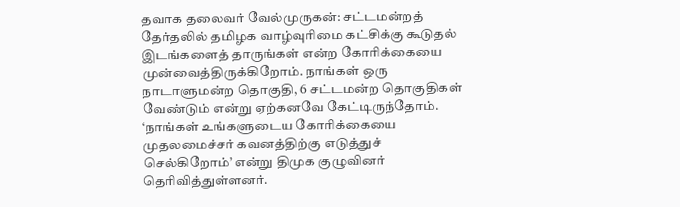தவாக தலைவர் வேல்முருகன்: சட்டமன்றத் தேர்தலில் தமிழக வாழ்வுரிமை கட்சிக்கு கூடுதல் இடங்களைத் தாருங்கள் என்ற கோரிக்கையை முன்வைத்திருக்கிறோம். நாங்கள் ஒரு நாடாளுமன்ற தொகுதி, 6 சட்டமன்ற தொகுதிகள் வேண்டும் என்று ஏற்கனவே கேட்டிருந்தோம். ‘நாங்கள் உங்களுடைய கோரிக்கையை முதலமைச்சர் கவனத்திற்கு எடுத்துச் செல்கிறோம்’ என்று திமுக குழுவினர் தெரிவித்துள்ளனர்.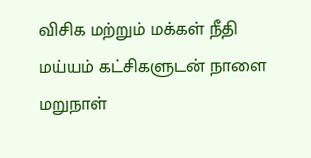விசிக மற்றும் மக்கள் நீதி மய்யம் கட்சிகளுடன் நாளை மறுநாள்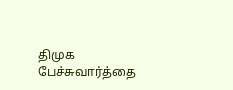திமுக பேச்சுவார்த்தை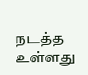நடத்த உள்ளது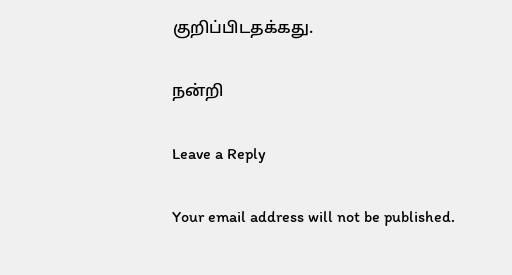குறிப்பிடதக்கது.

நன்றி

Leave a Reply

Your email address will not be published.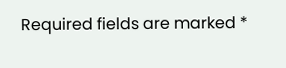Required fields are marked *